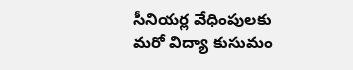సీనియర్ల వేధింపులకు మరో విద్యా కుసుమం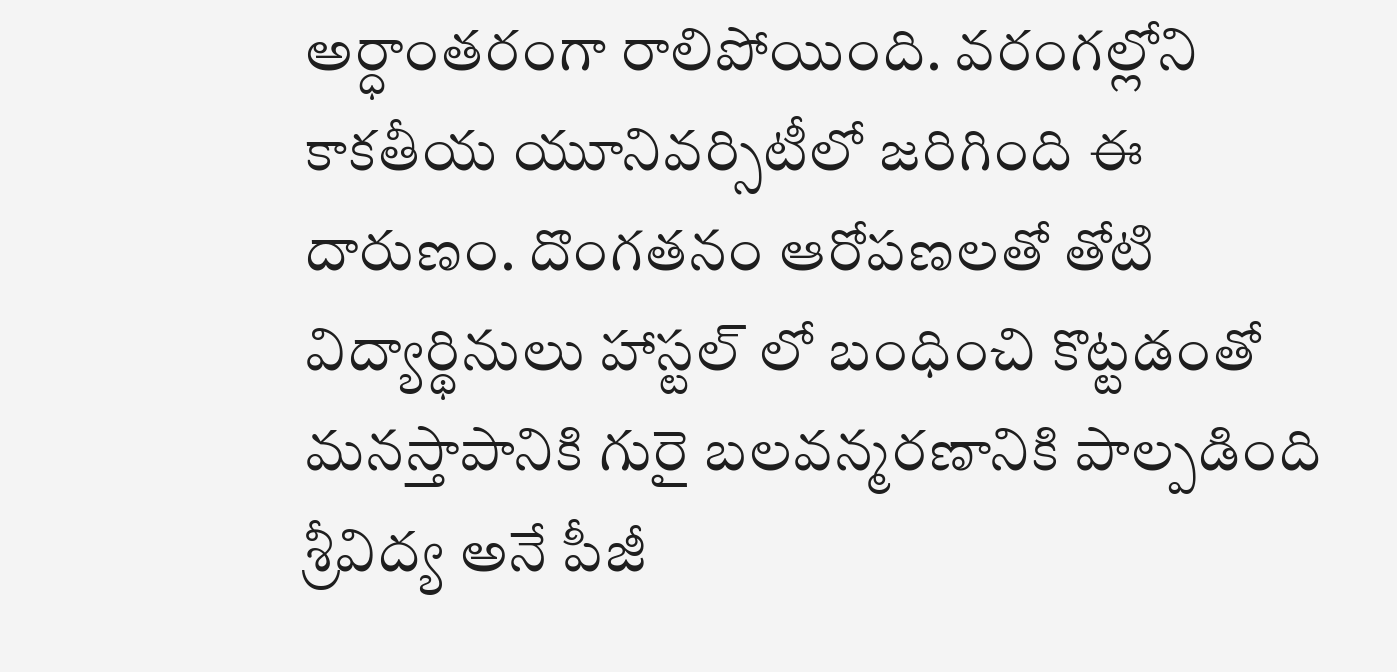అర్ధాంతరంగా రాలిపోయింది. వరంగల్లోని కాకతీయ యూనివర్సిటీలో జరిగింది ఈ దారుణం. దొంగతనం ఆరోపణలతో తోటి విద్యార్థినులు హాస్టల్ లో బంధించి కొట్టడంతో మనస్తాపానికి గురై బలవన్మరణానికి పాల్పడింది శ్రీవిద్య అనే పీజీ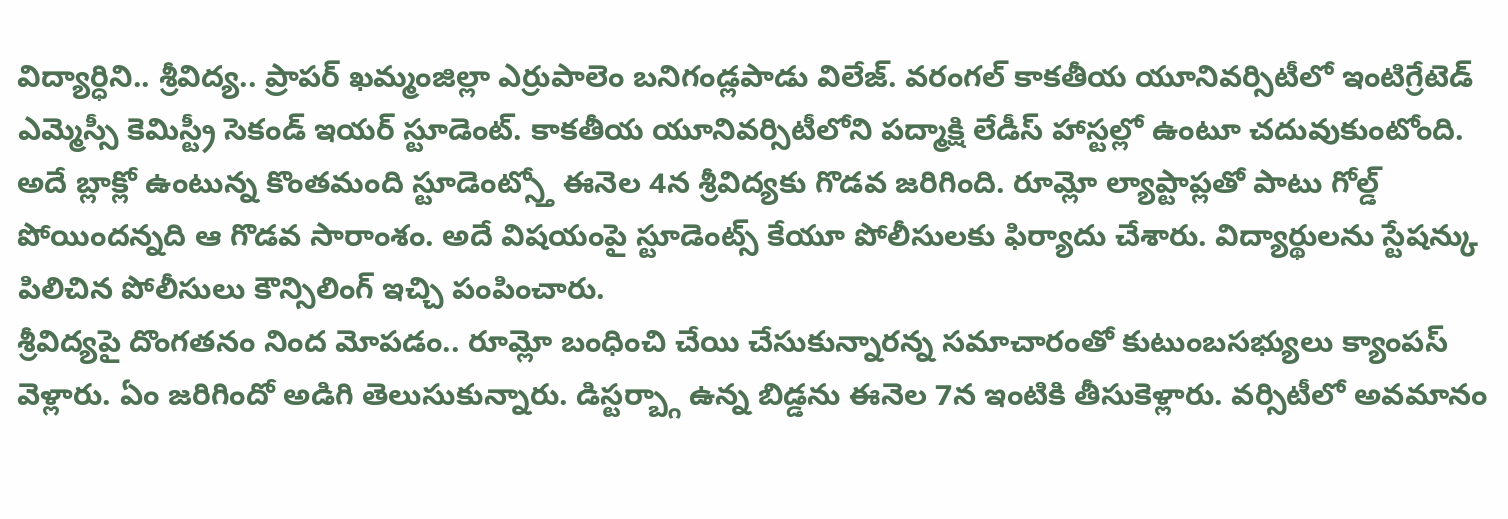విద్యార్ధిని.. శ్రీవిద్య.. ప్రాపర్ ఖమ్మంజిల్లా ఎర్రుపాలెం బనిగండ్లపాడు విలేజ్. వరంగల్ కాకతీయ యూనివర్సిటీలో ఇంటిగ్రేటెడ్ ఎమ్మెస్సీ కెమిస్ట్రీ సెకండ్ ఇయర్ స్టూడెంట్. కాకతీయ యూనివర్సిటీలోని పద్మాక్షి లేడీస్ హాస్టల్లో ఉంటూ చదువుకుంటోంది. అదే బ్లాక్లో ఉంటున్న కొంతమంది స్టూడెంట్స్తో ఈనెల 4న శ్రీవిద్యకు గొడవ జరిగింది. రూమ్లో ల్యాప్టాప్లతో పాటు గోల్డ్ పోయిందన్నది ఆ గొడవ సారాంశం. అదే విషయంపై స్టూడెంట్స్ కేయూ పోలీసులకు ఫిర్యాదు చేశారు. విద్యార్థులను స్టేషన్కు పిలిచిన పోలీసులు కౌన్సిలింగ్ ఇచ్చి పంపించారు.
శ్రీవిద్యపై దొంగతనం నింద మోపడం.. రూమ్లో బంధించి చేయి చేసుకున్నారన్న సమాచారంతో కుటుంబసభ్యులు క్యాంపస్ వెళ్లారు. ఏం జరిగిందో అడిగి తెలుసుకున్నారు. డిస్టర్బ్గా ఉన్న బిడ్డను ఈనెల 7న ఇంటికి తీసుకెళ్లారు. వర్సిటీలో అవమానం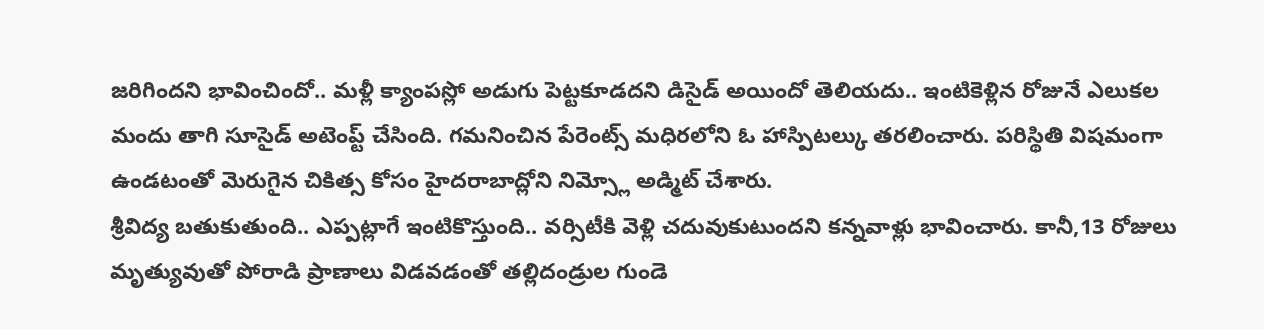జరిగిందని భావించిందో.. మళ్లీ క్యాంపస్లో అడుగు పెట్టకూడదని డిసైడ్ అయిందో తెలియదు.. ఇంటికెళ్లిన రోజునే ఎలుకల మందు తాగి సూసైడ్ అటెంప్ట్ చేసింది. గమనించిన పేరెంట్స్ మధిరలోని ఓ హాస్పిటల్కు తరలించారు. పరిస్థితి విషమంగా ఉండటంతో మెరుగైన చికిత్స కోసం హైదరాబాద్లోని నిమ్స్లో అడ్మిట్ చేశారు.
శ్రీవిద్య బతుకుతుంది.. ఎప్పట్లాగే ఇంటికొస్తుంది.. వర్సిటీకి వెళ్లి చదువుకుటుందని కన్నవాళ్లు భావించారు. కానీ,13 రోజులు మృత్యువుతో పోరాడి ప్రాణాలు విడవడంతో తల్లిదండ్రుల గుండె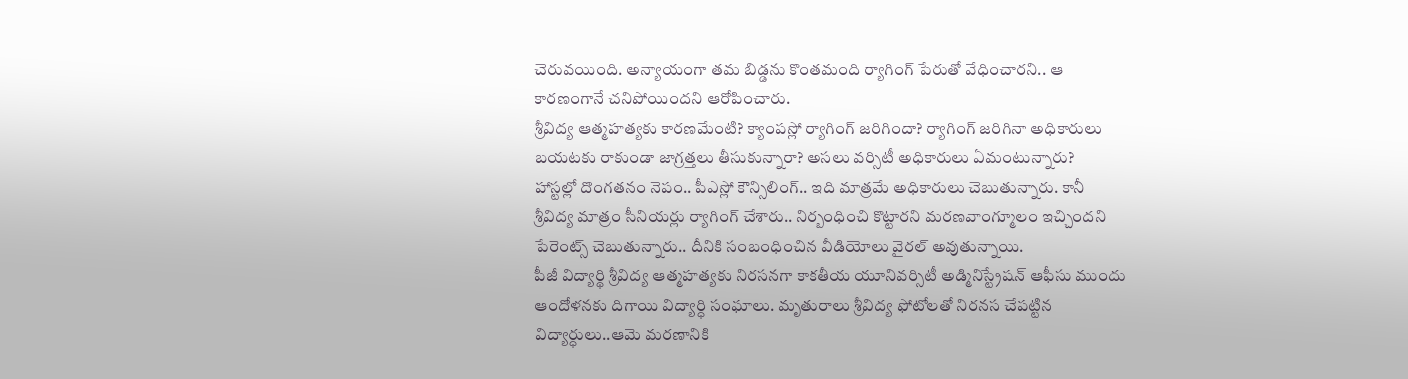చెరువయింది. అన్యాయంగా తమ బిడ్డను కొంతమంది ర్యాగింగ్ పేరుతో వేధించారని.. ఆ కారణంగానే చనిపోయిందని ఆరోపించారు.
శ్రీవిద్య ఆత్మహత్యకు కారణమేంటి? క్యాంపస్లో ర్యాగింగ్ జరిగిందా? ర్యాగింగ్ జరిగినా అధికారులు బయటకు రాకుండా జాగ్రత్తలు తీసుకున్నారా? అసలు వర్సిటీ అధికారులు ఏమంటున్నారు?
హాస్టల్లో దొంగతనం నెపం.. పీఎస్లో కౌన్సిలింగ్.. ఇది మాత్రమే అధికారులు చెబుతున్నారు. కానీ శ్రీవిద్య మాత్రం సీనియర్లు ర్యాగింగ్ చేశారు.. నిర్బంధించి కొట్టారని మరణవాంగ్మూలం ఇచ్చిందని పేరెంట్స్ చెబుతున్నారు.. దీనికి సంబంధించిన వీడియోలు వైరల్ అవుతున్నాయి.
పీజీ విద్యార్థి శ్రీవిద్య ఆత్మహత్యకు నిరసనగా కాకతీయ యూనివర్సిటీ అడ్మినిస్ట్రేషన్ ఆఫీసు ముందు ఆందోళనకు దిగాయి విద్యార్ధి సంఘాలు. మృతురాలు శ్రీవిద్య ఫోటోలతో నిరనస చేపట్టిన విద్యార్ధులు..ఆమె మరణానికి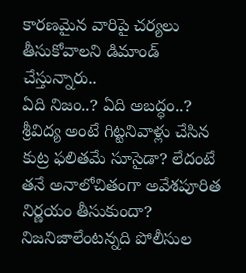కారణమైన వారిపై చర్యలు తీసుకోవాలని డిమాండ్ చేస్తున్నారు..
ఏది నిజం..? ఏది అబద్ధం..? శ్రీవిద్య అంటే గిట్టనివాళ్లు చేసిన కుట్ర ఫలితమే సూసైడా? లేదంటే తనే అనాలోచితంగా అవేశపూరిత నిర్ణయం తీసుకుందా? నిజనిజాలేంటన్నది పోలీసుల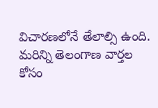విచారణలోనే తేలాల్సి ఉంది.
మరిన్ని తెలంగాణ వార్తల కోసం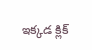ఇక్కడ క్లిక్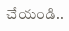చేయండి..